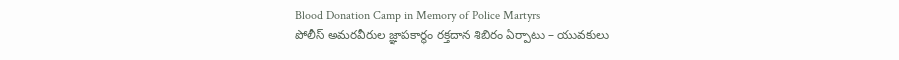Blood Donation Camp in Memory of Police Martyrs
పోలీస్ అమరవీరుల జ్ఞాపకార్థం రక్తదాన శిబిరం ఏర్పాటు – యువకులు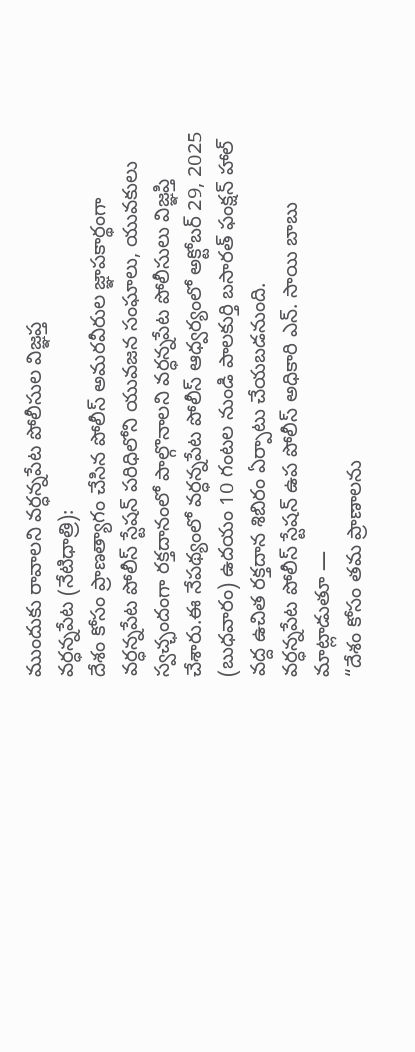ముందుకు రావాలని వర్ధన్నపేట పోలీసుల విజ్ఞప్త
వర్ధన్నపేట (నేటిధాత్రి):
దేశం కోసం ప్రాణత్యాగం చేసిన పోలీస్ అమరవీరుల జ్ఞాపకార్థంగా వర్ధన్నపేట పోలీస్ స్టేషన్ పరిధిలోని యువజన సంఘాలు, యువకులు స్వచ్ఛందంగా రక్తదానంలో పాల్గొనాలని వర్ధన్నపేట పోలీసులు విజ్ఞప్తి చేశారు.ఈ నేపథ్యంలో వర్ధన్నపేట పోలీస్ ఆధ్వర్యంలో అక్టోబర్ 29, 2025 (బుధవారం) ఉదయం 10 గంటల నుండి పాలకుర్తి బసారత్ ఫంక్షన్ హాల్ వద్ద ఉచిత రక్తదాన శిబిరం ఏర్పాటు చేయబడనుంది.
వర్ధన్నపేట పోలీస్ స్టేషన్ ఉప పోలీస్ అధికారి ఎన్. సాయి బాబు మాట్లాడుతూ —
“దేశం కోసం తమ ప్రాణాలను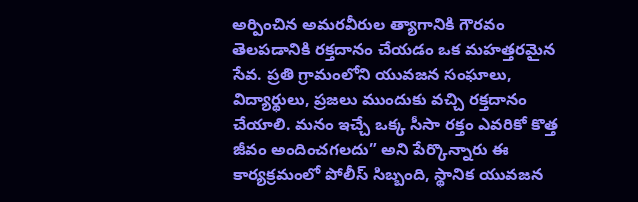అర్పించిన అమరవీరుల త్యాగానికి గౌరవం తెలపడానికి రక్తదానం చేయడం ఒక మహత్తరమైన సేవ. ప్రతి గ్రామంలోని యువజన సంఘాలు, విద్యార్థులు, ప్రజలు ముందుకు వచ్చి రక్తదానం చేయాలి. మనం ఇచ్చే ఒక్క సీసా రక్తం ఎవరికో కొత్త జీవం అందించగలదు” అని పేర్కొన్నారు ఈ కార్యక్రమంలో పోలీస్ సిబ్బంది, స్థానిక యువజన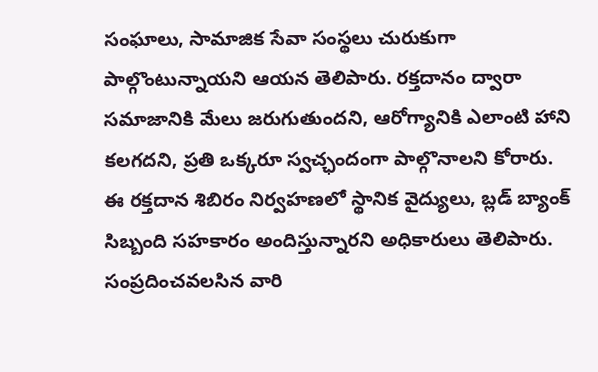సంఘాలు, సామాజిక సేవా సంస్థలు చురుకుగా పాల్గొంటున్నాయని ఆయన తెలిపారు. రక్తదానం ద్వారా సమాజానికి మేలు జరుగుతుందని, ఆరోగ్యానికి ఎలాంటి హాని కలగదని, ప్రతి ఒక్కరూ స్వచ్ఛందంగా పాల్గొనాలని కోరారు.
ఈ రక్తదాన శిబిరం నిర్వహణలో స్థానిక వైద్యులు, బ్లడ్ బ్యాంక్ సిబ్బంది సహకారం అందిస్తున్నారని అధికారులు తెలిపారు. సంప్రదించవలసిన వారి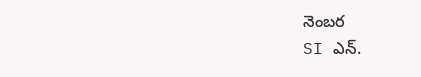నెంబర
SI ఎన్.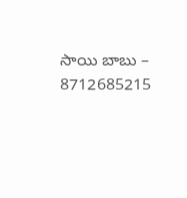సాయి బాబు – 8712685215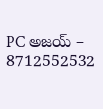PC అజయ్ – 8712552532